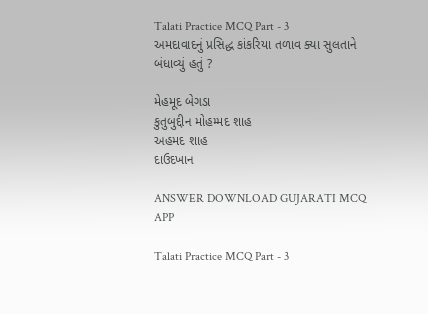Talati Practice MCQ Part - 3
અમદાવાદનું પ્રસિદ્ધ કાંકરિયા તળાવ ક્યા સુલતાને બંધાવ્યું હતું ?

મેહમૂદ બેગડા
કુતુબુદ્દીન મોહમ્મદ શાહ
અહમદ શાહ
દાઉદખાન

ANSWER DOWNLOAD GUJARATI MCQ APP

Talati Practice MCQ Part - 3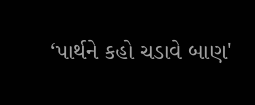‘પાર્થને કહો ચડાવે બાણ'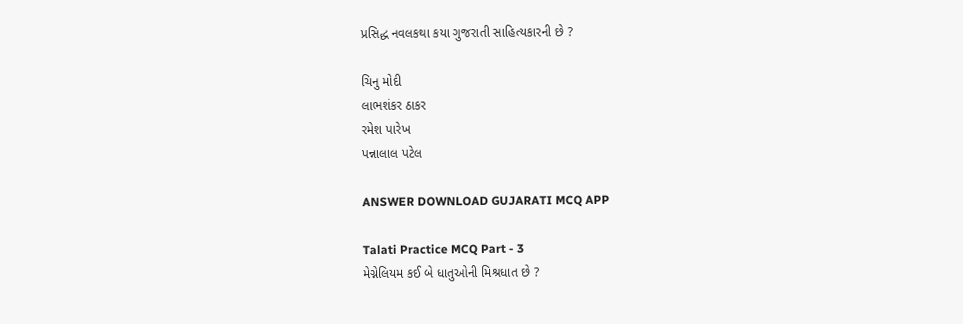પ્રસિદ્ધ નવલકથા કયા ગુજરાતી સાહિત્યકારની છે ?

ચિનુ મોદી
લાભશંકર ઠાકર
રમેશ પારેખ
પન્નાલાલ પટેલ

ANSWER DOWNLOAD GUJARATI MCQ APP

Talati Practice MCQ Part - 3
મેગ્નેલિયમ કઈ બે ધાતુઓની મિશ્રધાત છે ?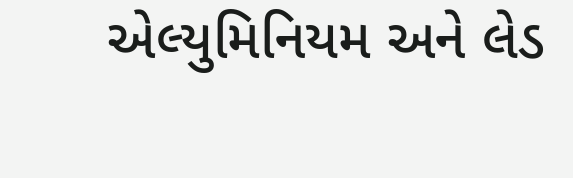એલ્યુમિનિયમ અને લેડ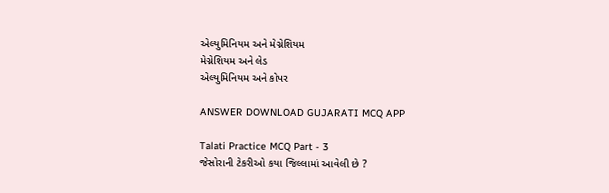એલ્યુમિનિયમ અને મેગ્નેશિયમ
મેગ્નેશિયમ અને લેડ
એલ્યુમિનિયમ અને કોપર

ANSWER DOWNLOAD GUJARATI MCQ APP

Talati Practice MCQ Part - 3
જેસોરાની ટેકરીઓ કયા જિલ્લામાં આવેલી છે ?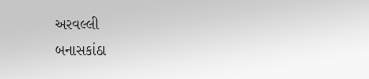અરવલ્લી
બનાસકાંઠા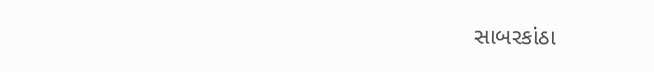સાબરકાંઠા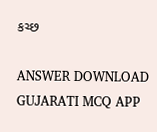કચ્છ

ANSWER DOWNLOAD GUJARATI MCQ APP